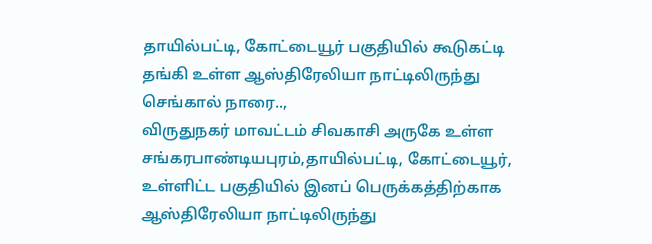தாயில்பட்டி, கோட்டையூர் பகுதியில் கூடுகட்டி தங்கி உள்ள ஆஸ்திரேலியா நாட்டிலிருந்து செங்கால் நாரை..,
விருதுநகர் மாவட்டம் சிவகாசி அருகே உள்ள சங்கரபாண்டியபுரம்,தாயில்பட்டி, கோட்டையூர், உள்ளிட்ட பகுதியில் இனப் பெருக்கத்திற்காக ஆஸ்திரேலியா நாட்டிலிருந்து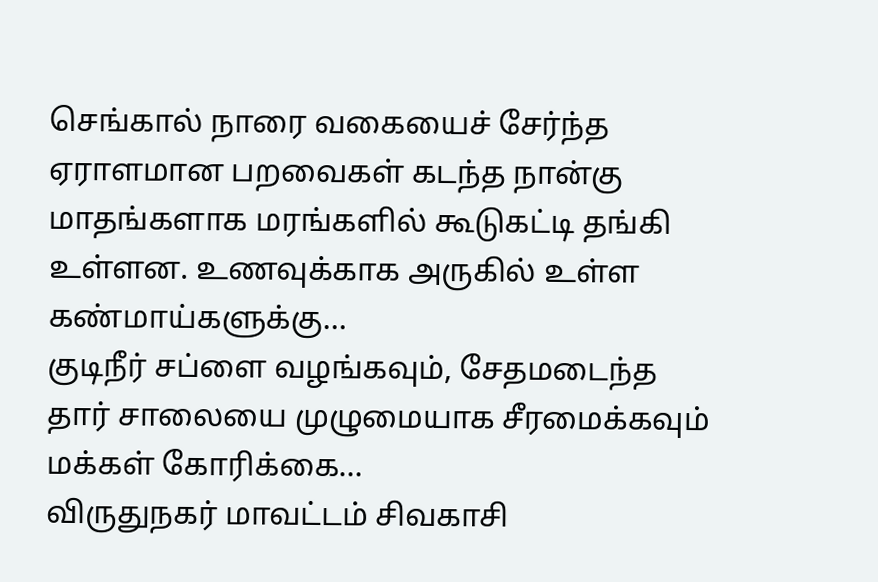செங்கால் நாரை வகையைச் சேர்ந்த ஏராளமான பறவைகள் கடந்த நான்கு மாதங்களாக மரங்களில் கூடுகட்டி தங்கி உள்ளன. உணவுக்காக அருகில் உள்ள கண்மாய்களுக்கு…
குடிநீர் சப்ளை வழங்கவும், சேதமடைந்த தார் சாலையை முழுமையாக சீரமைக்கவும் மக்கள் கோரிக்கை…
விருதுநகர் மாவட்டம் சிவகாசி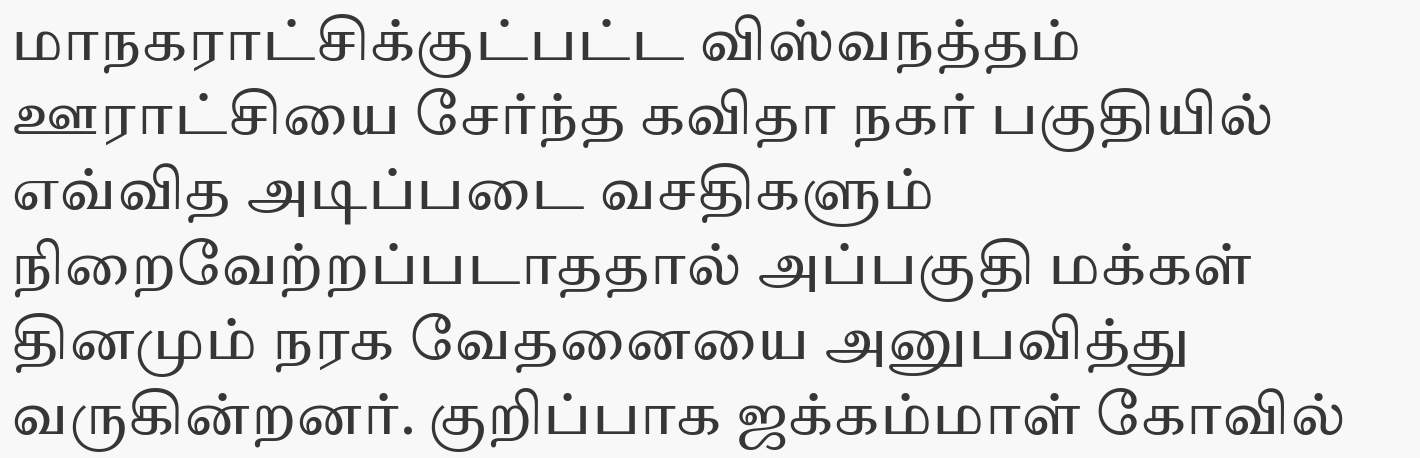மாநகராட்சிக்குட்பட்ட விஸ்வநத்தம் ஊராட்சியை சேர்ந்த கவிதா நகர் பகுதியில் எவ்வித அடிப்படை வசதிகளும் நிறைவேற்றப்படாததால் அப்பகுதி மக்கள் தினமும் நரக வேதனையை அனுபவித்து வருகின்றனர். குறிப்பாக ஜக்கம்மாள் கோவில்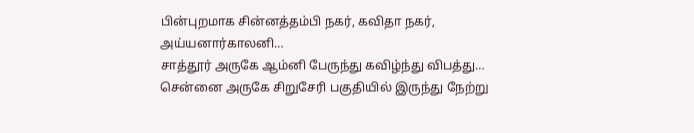பின்புறமாக சின்னத்தம்பி நகர், கவிதா நகர், அய்யனார்காலனி…
சாத்தூர் அருகே ஆம்னி பேருந்து கவிழ்ந்து விபத்து…
சென்னை அருகே சிறுசேரி பகுதியில் இருந்து நேற்று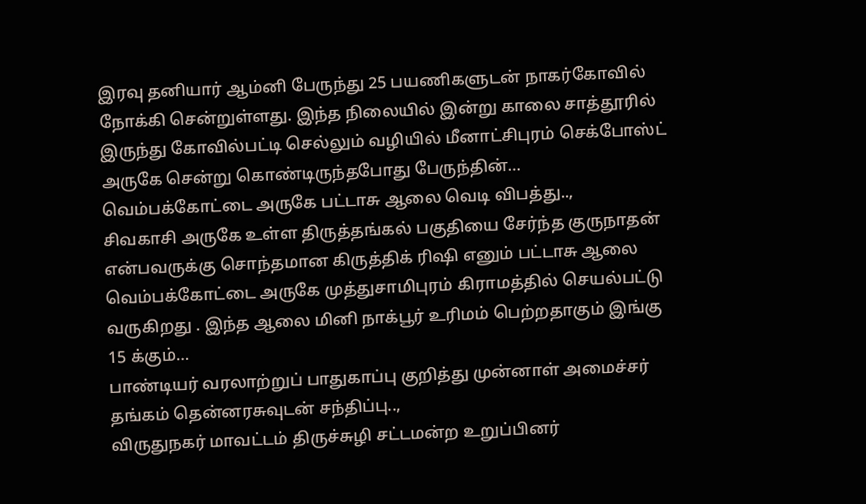இரவு தனியார் ஆம்னி பேருந்து 25 பயணிகளுடன் நாகர்கோவில் நோக்கி சென்றுள்ளது. இந்த நிலையில் இன்று காலை சாத்தூரில் இருந்து கோவில்பட்டி செல்லும் வழியில் மீனாட்சிபுரம் செக்போஸ்ட் அருகே சென்று கொண்டிருந்தபோது பேருந்தின்…
வெம்பக்கோட்டை அருகே பட்டாசு ஆலை வெடி விபத்து..,
சிவகாசி அருகே உள்ள திருத்தங்கல் பகுதியை சேர்ந்த குருநாதன் என்பவருக்கு சொந்தமான கிருத்திக் ரிஷி எனும் பட்டாசு ஆலை வெம்பக்கோட்டை அருகே முத்துசாமிபுரம் கிராமத்தில் செயல்பட்டு வருகிறது . இந்த ஆலை மினி நாக்பூர் உரிமம் பெற்றதாகும் இங்கு 15 க்கும்…
பாண்டியர் வரலாற்றுப் பாதுகாப்பு குறித்து முன்னாள் அமைச்சர் தங்கம் தென்னரசுவுடன் சந்திப்பு..,
விருதுநகர் மாவட்டம் திருச்சுழி சட்டமன்ற உறுப்பினர்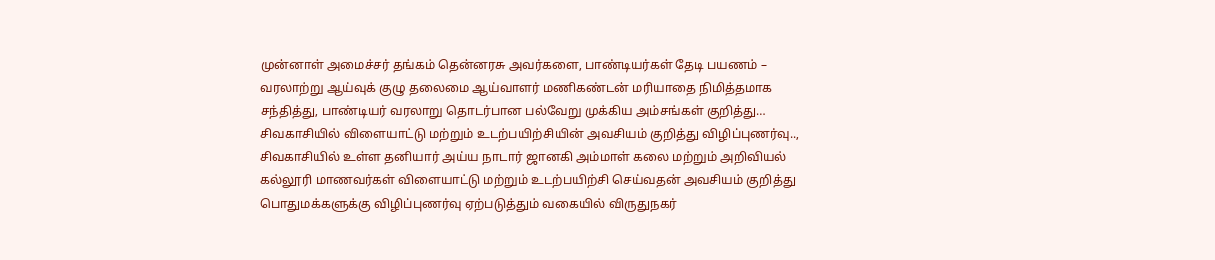முன்னாள் அமைச்சர் தங்கம் தென்னரசு அவர்களை, பாண்டியர்கள் தேடி பயணம் – வரலாற்று ஆய்வுக் குழு தலைமை ஆய்வாளர் மணிகண்டன் மரியாதை நிமித்தமாக சந்தித்து, பாண்டியர் வரலாறு தொடர்பான பல்வேறு முக்கிய அம்சங்கள் குறித்து…
சிவகாசியில் விளையாட்டு மற்றும் உடற்பயிற்சியின் அவசியம் குறித்து விழிப்புணர்வு..,
சிவகாசியில் உள்ள தனியார் அய்ய நாடார் ஜானகி அம்மாள் கலை மற்றும் அறிவியல் கல்லூரி மாணவர்கள் விளையாட்டு மற்றும் உடற்பயிற்சி செய்வதன் அவசியம் குறித்து பொதுமக்களுக்கு விழிப்புணர்வு ஏற்படுத்தும் வகையில் விருதுநகர்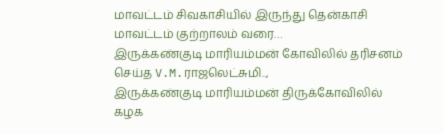மாவட்டம் சிவகாசியில் இருந்து தென்காசி மாவட்டம் குற்றாலம் வரை…
இருக்கண்குடி மாரியம்மன் கோவிலில் தரிசனம் செய்த V.M.ராஜலெட்சுமி..,
இருக்கண்குடி மாரியம்மன் திருக்கோவிலில் கழக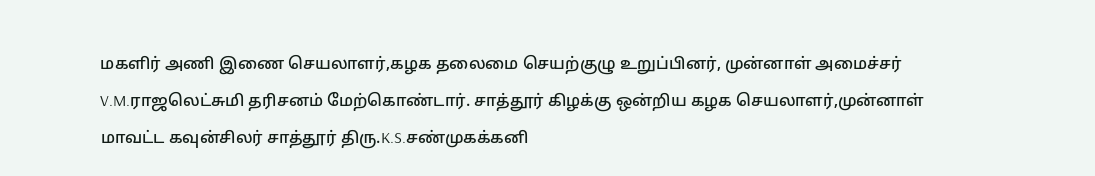மகளிர் அணி இணை செயலாளர்,கழக தலைமை செயற்குழு உறுப்பினர், முன்னாள் அமைச்சர் V.M.ராஜலெட்சுமி தரிசனம் மேற்கொண்டார். சாத்தூர் கிழக்கு ஒன்றிய கழக செயலாளர்,முன்னாள் மாவட்ட கவுன்சிலர் சாத்தூர் திரு.K.S.சண்முகக்கனி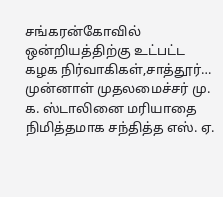சங்கரன்கோவில் ஒன்றியத்திற்கு உட்பட்ட கழக நிர்வாகிகள்,சாத்தூர்…
முன்னாள் முதலமைச்சர் மு. க. ஸ்டாலினை மரியாதை நிமித்தமாக சந்தித்த எஸ். ஏ.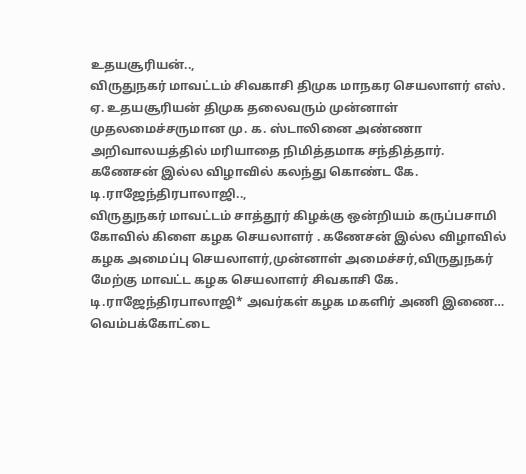உதயசூரியன்..,
விருதுநகர் மாவட்டம் சிவகாசி திமுக மாநகர செயலாளர் எஸ். ஏ. உதயசூரியன் திமுக தலைவரும் முன்னாள் முதலமைச்சருமான மு. க. ஸ்டாலினை அண்ணா அறிவாலயத்தில் மரியாதை நிமித்தமாக சந்தித்தார்.
கணேசன் இல்ல விழாவில் கலந்து கொண்ட கே. டி.ராஜேந்திரபாலாஜி..,
விருதுநகர் மாவட்டம் சாத்தூர் கிழக்கு ஒன்றியம் கருப்பசாமி கோவில் கிளை கழக செயலாளர் . கணேசன் இல்ல விழாவில் கழக அமைப்பு செயலாளர்,முன்னாள் அமைச்சர்,விருதுநகர் மேற்கு மாவட்ட கழக செயலாளர் சிவகாசி கே. டி.ராஜேந்திரபாலாஜி* அவர்கள் கழக மகளிர் அணி இணை…
வெம்பக்கோட்டை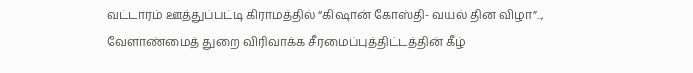வட்டாரம் ஊத்துப்பட்டி கிராமத்தில் “கிஷான் கோஸ்தி- வயல் தின விழா”..,
வேளாண்மைத் துறை விரிவாக்க சீரமைப்புத்திட்டத்தின் கீழ்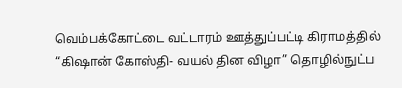வெம்பக்கோட்டை வட்டாரம் ஊத்துப்பட்டி கிராமத்தில் “கிஷான் கோஸ்தி- வயல் தின விழா” தொழில்நுட்ப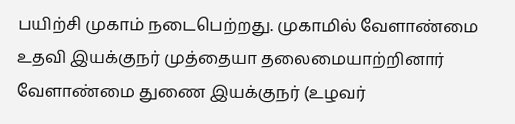பயிற்சி முகாம் நடைபெற்றது. முகாமில் வேளாண்மை உதவி இயக்குநர் முத்தையா தலைமையாற்றினார் வேளாண்மை துணை இயக்குநர் (உழவர்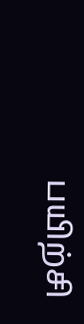பயிற்சி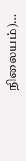நிலையம்)…